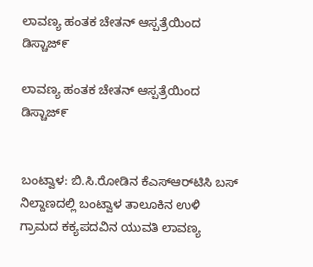ಲಾವಣ್ಯ ಹಂತಕ ಚೇತನ್ ಆಸ್ಪತ್ರೆಯಿಂದ ಡಿಸ್ಚಾಜ್೯

ಲಾವಣ್ಯ ಹಂತಕ ಚೇತನ್ ಆಸ್ಪತ್ರೆಯಿಂದ ಡಿಸ್ಚಾಜ್೯


ಬಂಟ್ವಾಳ: ಬಿ.ಸಿ.ರೋಡಿನ ಕೆಎಸ್‌ಆರ್‌ಟಿಸಿ ಬಸ್ ನಿಲ್ದಾಣದಲ್ಲಿ ಬಂಟ್ವಾಳ ತಾಲೂಕಿನ ಉಳಿ ಗ್ರಾಮದ ಕಕ್ಯಪದವಿನ ಯುವತಿ ಲಾವಣ್ಯ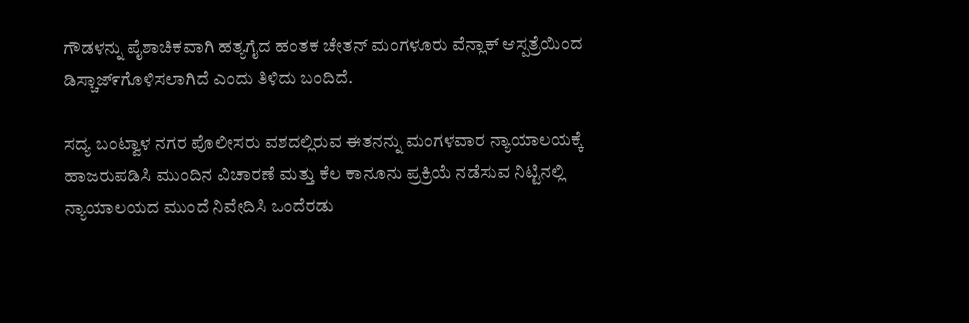ಗೌಡಳನ್ನು ಪೈಶಾಚಿಕವಾಗಿ ಹತ್ಯಗೈದ ಹಂತಕ ಚೇತನ್ ಮಂಗಳೂರು ವೆನ್ಲಾಕ್ ಆಸ್ಪತ್ರೆಯಿಂದ ಡಿಸ್ಚಾಜ್೯ಗೊಳಿಸಲಾಗಿದೆ ಎಂದು ತಿಳಿದು ಬಂದಿದೆ.

ಸದ್ಯ ಬಂಟ್ವಾಳ ನಗರ ಪೊಲೀಸರು ವಶದಲ್ಲಿರುವ ಈತನನ್ನು ಮಂಗಳವಾರ ನ್ಯಾಯಾಲಯಕ್ಕೆ ಹಾಜರುಪಡಿಸಿ ಮುಂದಿನ ವಿಚಾರಣೆ ಮತ್ತು ಕೆಲ ಕಾನೂನು ಪ್ರಕ್ರಿಯೆ ನಡೆಸುವ ನಿಟ್ಟಿನಲ್ಲಿ ನ್ಯಾಯಾಲಯದ ಮುಂದೆ ನಿವೇದಿಸಿ ಒಂದೆರಡು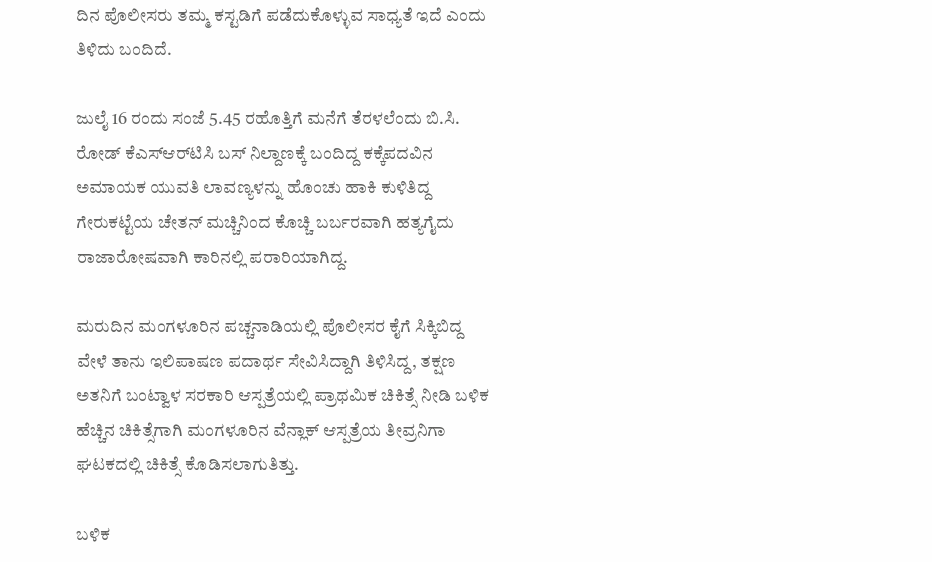ದಿನ ಪೊಲೀಸರು ತಮ್ಮ ಕಸ್ಟಡಿಗೆ ಪಡೆದುಕೊಳ್ಳುವ ಸಾಧ್ಯತೆ ಇದೆ ಎಂದು ತಿಳಿದು ಬಂದಿದೆ.

ಜುಲೈ 16 ರಂದು ಸಂಜೆ 5.45 ರಹೊತ್ತಿಗೆ ಮನೆಗೆ ತೆರಳಲೆಂದು ಬಿ.ಸಿ. ರೋಡ್ ಕೆಎಸ್‌ಆರ್‌ಟಿಸಿ ಬಸ್ ನಿಲ್ದಾಣಕ್ಕೆ ಬಂದಿದ್ದ ಕಕ್ಕೆಪದವಿನ ಅಮಾಯಕ ಯುವತಿ ಲಾವಣ್ಯಳನ್ನು ಹೊಂಚು ಹಾಕಿ ಕುಳಿತಿದ್ದ ಗೇರುಕಟ್ಟೆಯ ಚೇತನ್ ಮಚ್ಚಿನಿಂದ ಕೊಚ್ಚಿ ಬರ್ಬರವಾಗಿ ಹತ್ಯಗೈದು ರಾಜಾರೋಷವಾಗಿ ಕಾರಿನಲ್ಲಿ ಪರಾರಿಯಾಗಿದ್ದ.

ಮರುದಿನ ಮಂಗಳೂರಿನ ಪಚ್ಚನಾಡಿಯಲ್ಲಿ ಪೊಲೀಸರ ಕೈಗೆ ಸಿಕ್ಕಿಬಿದ್ದ ವೇಳೆ ತಾನು ಇಲಿಪಾಷಣ ಪದಾರ್ಥ ಸೇವಿಸಿದ್ದಾಗಿ ತಿಳಿಸಿದ್ದ, ತಕ್ಷಣ ಅತನಿಗೆ ಬಂಟ್ವಾಳ ಸರಕಾರಿ ಆಸ್ಪತ್ರೆಯಲ್ಲಿ ಪ್ರಾಥಮಿಕ ಚಿಕಿತ್ಸೆ ನೀಡಿ ಬಳಿಕ ಹೆಚ್ಚಿನ ಚಿಕಿತ್ಸೆಗಾಗಿ ಮಂಗಳೂರಿನ ವೆನ್ಲಾಕ್ ಆಸ್ಪತ್ರೆಯ ತೀವ್ರನಿಗಾ ಘಟಕದಲ್ಲಿ ಚಿಕಿತ್ಸೆ ಕೊಡಿಸಲಾಗುತಿತ್ತು.

ಬಳಿಕ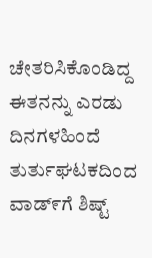ಚೇತರಿಸಿಕೊಂಡಿದ್ದ ಈತನನ್ನು ಎರಡು ದಿನಗಳಹಿಂದೆ ತುರ್ತುಘಟಕದಿಂದ ವಾಡ್೯ಗೆ ಶಿಷ್ಟ್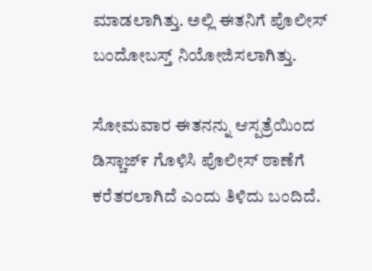ಮಾಡಲಾಗಿತ್ತು. ಅಲ್ಲಿ ಈತನಿಗೆ ಪೊಲೀಸ್ ಬಂದೋಬಸ್ತ್ ನಿಯೋಜಿಸಲಾಗಿತ್ತು.

ಸೋಮವಾರ ಈತನನ್ನು ಆಸ್ಪತ್ರೆಯಿಂದ ಡಿಸ್ಚಾಜ್೯ ಗೊಳಿಸಿ ಪೊಲೀಸ್ ಠಾಣೆಗೆ ಕರೆತರಲಾಗಿದೆ ಎಂದು ತಿಳಿದು ಬಂದಿದೆ.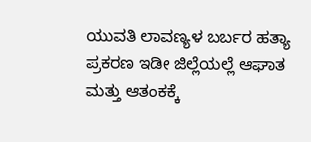ಯುವತಿ ಲಾವಣ್ಯಳ ಬರ್ಬರ ಹತ್ಯಾ ಪ್ರಕರಣ ಇಡೀ ಜಿಲ್ಲೆಯಲ್ಲೆ ಆಘಾತ ಮತ್ತು ಆತಂಕಕ್ಕೆ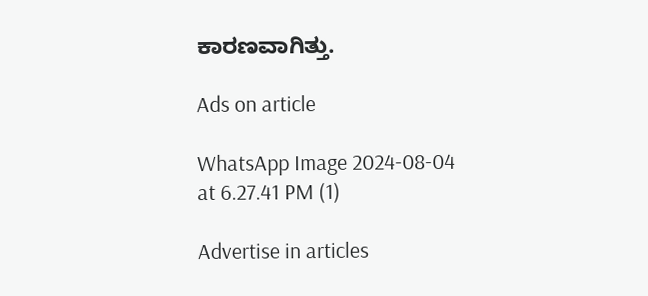ಕಾರಣವಾಗಿತ್ತು.

Ads on article

WhatsApp Image 2024-08-04 at 6.27.41 PM (1)

Advertise in articles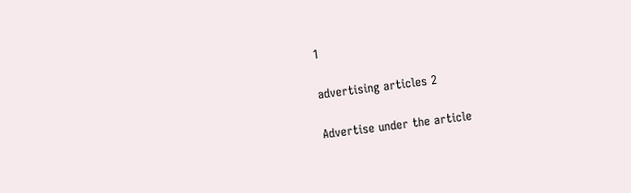1

advertising articles 2

Advertise under the article